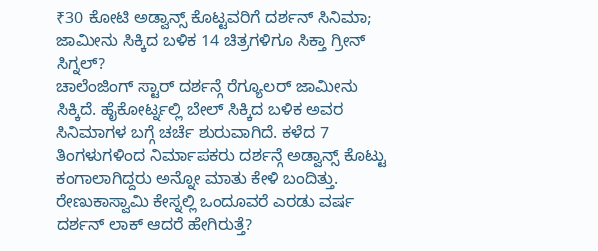₹30 ಕೋಟಿ ಅಡ್ವಾನ್ಸ್ ಕೊಟ್ಟವರಿಗೆ ದರ್ಶನ್ ಸಿನಿಮಾ; ಜಾಮೀನು ಸಿಕ್ಕಿದ ಬಳಿಕ 14 ಚಿತ್ರಗಳಿಗೂ ಸಿಕ್ತಾ ಗ್ರೀನ್ ಸಿಗ್ನಲ್?
ಚಾಲೆಂಜಿಂಗ್ ಸ್ಟಾರ್ ದರ್ಶನ್ಗೆ ರೆಗ್ಯೂಲರ್ ಜಾಮೀನು ಸಿಕ್ಕಿದೆ. ಹೈಕೋರ್ಟ್ನಲ್ಲಿ ಬೇಲ್ ಸಿಕ್ಕಿದ ಬಳಿಕ ಅವರ ಸಿನಿಮಾಗಳ ಬಗ್ಗೆ ಚರ್ಚೆ ಶುರುವಾಗಿದೆ. ಕಳೆದ 7 ತಿಂಗಳುಗಳಿಂದ ನಿರ್ಮಾಪಕರು ದರ್ಶನ್ಗೆ ಅಡ್ವಾನ್ಸ್ ಕೊಟ್ಟು ಕಂಗಾಲಾಗಿದ್ದರು ಅನ್ನೋ ಮಾತು ಕೇಳಿ ಬಂದಿತ್ತು. ರೇಣುಕಾಸ್ವಾಮಿ ಕೇಸ್ನಲ್ಲಿ ಒಂದೂವರೆ ಎರಡು ವರ್ಷ ದರ್ಶನ್ ಲಾಕ್ ಆದರೆ ಹೇಗಿರುತ್ತೆ?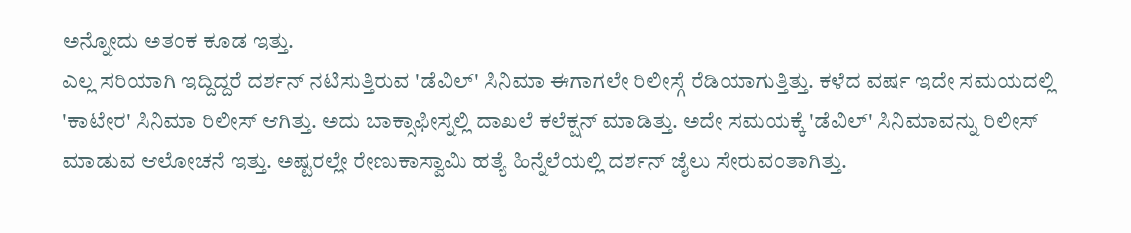ಅನ್ನೋದು ಅತಂಕ ಕೂಡ ಇತ್ತು.
ಎಲ್ಲ ಸರಿಯಾಗಿ ಇದ್ದಿದ್ದರೆ ದರ್ಶನ್ ನಟಿಸುತ್ತಿರುವ 'ಡೆವಿಲ್' ಸಿನಿಮಾ ಈಗಾಗಲೇ ರಿಲೀಸ್ಗೆ ರೆಡಿಯಾಗುತ್ತಿತ್ತು. ಕಳೆದ ವರ್ಷ ಇದೇ ಸಮಯದಲ್ಲಿ 'ಕಾಟೇರ' ಸಿನಿಮಾ ರಿಲೀಸ್ ಆಗಿತ್ತು. ಅದು ಬಾಕ್ಸಾಫೀಸ್ನಲ್ಲಿ ದಾಖಲೆ ಕಲೆಕ್ಷನ್ ಮಾಡಿತ್ತು. ಅದೇ ಸಮಯಕ್ಕೆ 'ಡೆವಿಲ್' ಸಿನಿಮಾವನ್ನು ರಿಲೀಸ್ ಮಾಡುವ ಆಲೋಚನೆ ಇತ್ತು. ಅಷ್ಟರಲ್ಲೇ ರೇಣುಕಾಸ್ವಾಮಿ ಹತ್ಯೆ ಹಿನ್ನೆಲೆಯಲ್ಲಿ ದರ್ಶನ್ ಜೈಲು ಸೇರುವಂತಾಗಿತ್ತು.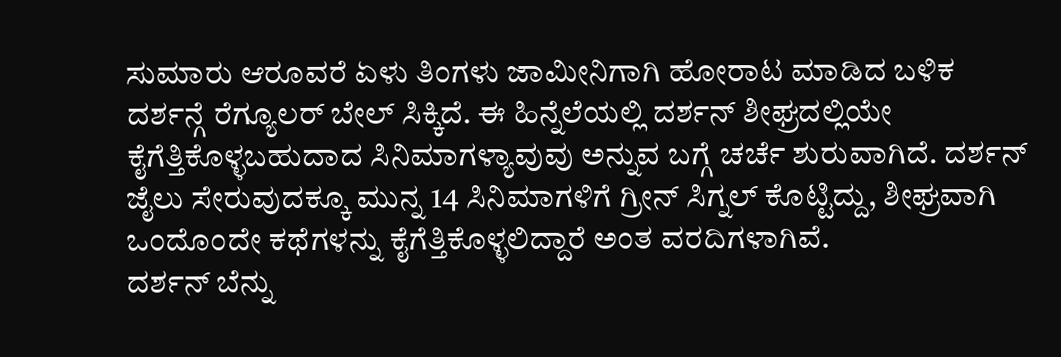ಸುಮಾರು ಆರೂವರೆ ಏಳು ತಿಂಗಳು ಜಾಮೀನಿಗಾಗಿ ಹೋರಾಟ ಮಾಡಿದ ಬಳಿಕ ದರ್ಶನ್ಗೆ ರೆಗ್ಯೂಲರ್ ಬೇಲ್ ಸಿಕ್ಕಿದೆ. ಈ ಹಿನ್ನೆಲೆಯಲ್ಲಿ ದರ್ಶನ್ ಶೀಘ್ರದಲ್ಲಿಯೇ ಕೈಗೆತ್ತಿಕೊಳ್ಳಬಹುದಾದ ಸಿನಿಮಾಗಳ್ಯಾವುವು ಅನ್ನುವ ಬಗ್ಗೆ ಚರ್ಚೆ ಶುರುವಾಗಿದೆ. ದರ್ಶನ್ ಜೈಲು ಸೇರುವುದಕ್ಕೂ ಮುನ್ನ 14 ಸಿನಿಮಾಗಳಿಗೆ ಗ್ರೀನ್ ಸಿಗ್ನಲ್ ಕೊಟ್ಟಿದ್ದು, ಶೀಘ್ರವಾಗಿ ಒಂದೊಂದೇ ಕಥೆಗಳನ್ನು ಕೈಗೆತ್ತಿಕೊಳ್ಳಲಿದ್ದಾರೆ ಅಂತ ವರದಿಗಳಾಗಿವೆ.
ದರ್ಶನ್ ಬೆನ್ನು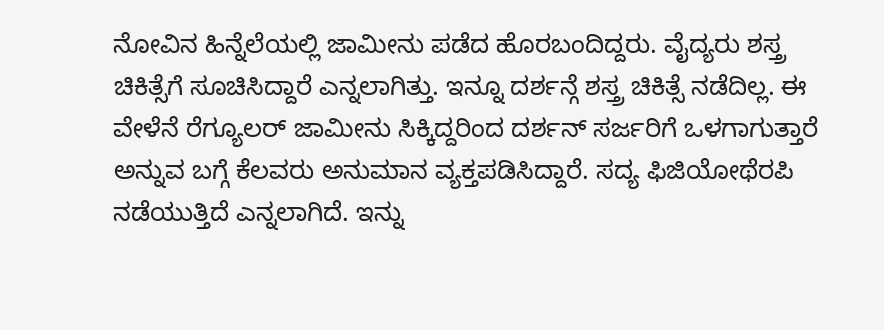ನೋವಿನ ಹಿನ್ನೆಲೆಯಲ್ಲಿ ಜಾಮೀನು ಪಡೆದ ಹೊರಬಂದಿದ್ದರು. ವೈದ್ಯರು ಶಸ್ತ್ರ ಚಿಕಿತ್ಸೆಗೆ ಸೂಚಿಸಿದ್ದಾರೆ ಎನ್ನಲಾಗಿತ್ತು. ಇನ್ನೂ ದರ್ಶನ್ಗೆ ಶಸ್ತ್ರ ಚಿಕಿತ್ಸೆ ನಡೆದಿಲ್ಲ. ಈ ವೇಳೆನೆ ರೆಗ್ಯೂಲರ್ ಜಾಮೀನು ಸಿಕ್ಕಿದ್ದರಿಂದ ದರ್ಶನ್ ಸರ್ಜರಿಗೆ ಒಳಗಾಗುತ್ತಾರೆ ಅನ್ನುವ ಬಗ್ಗೆ ಕೆಲವರು ಅನುಮಾನ ವ್ಯಕ್ತಪಡಿಸಿದ್ದಾರೆ. ಸದ್ಯ ಫಿಜಿಯೋಥೆರಪಿ ನಡೆಯುತ್ತಿದೆ ಎನ್ನಲಾಗಿದೆ. ಇನ್ನು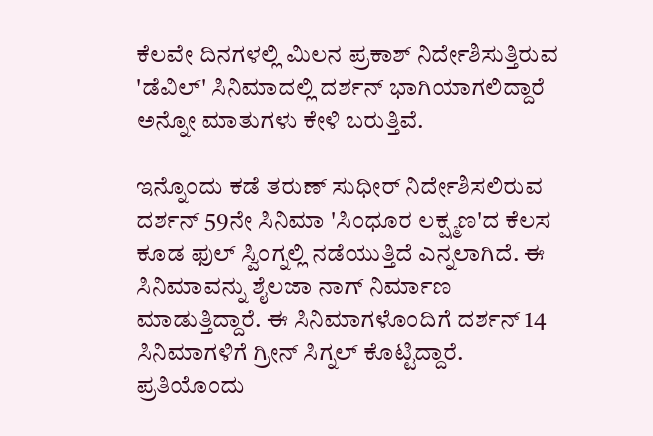ಕೆಲವೇ ದಿನಗಳಲ್ಲಿ ಮಿಲನ ಪ್ರಕಾಶ್ ನಿರ್ದೇಶಿಸುತ್ತಿರುವ 'ಡೆವಿಲ್' ಸಿನಿಮಾದಲ್ಲಿ ದರ್ಶನ್ ಭಾಗಿಯಾಗಲಿದ್ದಾರೆ ಅನ್ನೋ ಮಾತುಗಳು ಕೇಳಿ ಬರುತ್ತಿವೆ.

ಇನ್ನೊಂದು ಕಡೆ ತರುಣ್ ಸುಧೀರ್ ನಿರ್ದೇಶಿಸಲಿರುವ ದರ್ಶನ್ 59ನೇ ಸಿನಿಮಾ 'ಸಿಂಧೂರ ಲಕ್ಷ್ಮಣ'ದ ಕೆಲಸ ಕೂಡ ಫುಲ್ ಸ್ವಿಂಗ್ನಲ್ಲಿ ನಡೆಯುತ್ತಿದೆ ಎನ್ನಲಾಗಿದೆ. ಈ ಸಿನಿಮಾವನ್ನು ಶೈಲಜಾ ನಾಗ್ ನಿರ್ಮಾಣ ಮಾಡುತ್ತಿದ್ದಾರೆ. ಈ ಸಿನಿಮಾಗಳೊಂದಿಗೆ ದರ್ಶನ್ 14 ಸಿನಿಮಾಗಳಿಗೆ ಗ್ರೀನ್ ಸಿಗ್ನಲ್ ಕೊಟ್ಟಿದ್ದಾರೆ. ಪ್ರತಿಯೊಂದು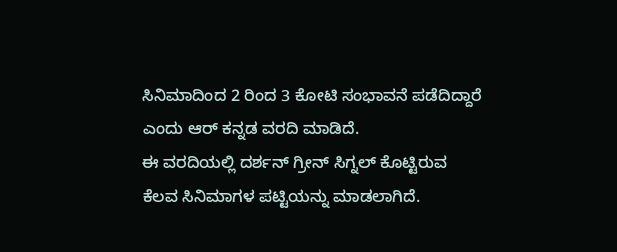ಸಿನಿಮಾದಿಂದ 2 ರಿಂದ 3 ಕೋಟಿ ಸಂಭಾವನೆ ಪಡೆದಿದ್ದಾರೆ ಎಂದು ಆರ್ ಕನ್ನಡ ವರದಿ ಮಾಡಿದೆ.
ಈ ವರದಿಯಲ್ಲಿ ದರ್ಶನ್ ಗ್ರೀನ್ ಸಿಗ್ನಲ್ ಕೊಟ್ಟಿರುವ ಕೆಲವ ಸಿನಿಮಾಗಳ ಪಟ್ಟಿಯನ್ನು ಮಾಡಲಾಗಿದೆ.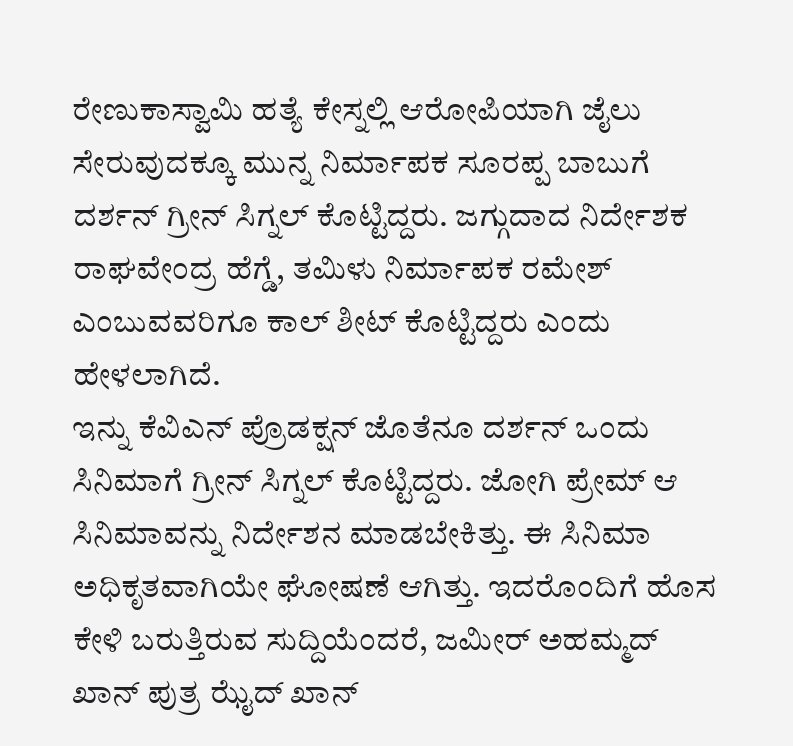ರೇಣುಕಾಸ್ವಾಮಿ ಹತ್ಯೆ ಕೇಸ್ನಲ್ಲಿ ಆರೋಪಿಯಾಗಿ ಜೈಲು ಸೇರುವುದಕ್ಕೂ ಮುನ್ನ ನಿರ್ಮಾಪಕ ಸೂರಪ್ಪ ಬಾಬುಗೆ ದರ್ಶನ್ ಗ್ರೀನ್ ಸಿಗ್ನಲ್ ಕೊಟ್ಟಿದ್ದರು. ಜಗ್ಗುದಾದ ನಿರ್ದೇಶಕ ರಾಘವೇಂದ್ರ ಹೆಗ್ಡೆ, ತಮಿಳು ನಿರ್ಮಾಪಕ ರಮೇಶ್ ಎಂಬುವವರಿಗೂ ಕಾಲ್ ಶೀಟ್ ಕೊಟ್ಟಿದ್ದರು ಎಂದು ಹೇಳಲಾಗಿದೆ.
ಇನ್ನು ಕೆವಿಎನ್ ಪ್ರೊಡಕ್ಷನ್ ಜೊತೆನೂ ದರ್ಶನ್ ಒಂದು ಸಿನಿಮಾಗೆ ಗ್ರೀನ್ ಸಿಗ್ನಲ್ ಕೊಟ್ಟಿದ್ದರು. ಜೋಗಿ ಪ್ರೇಮ್ ಆ ಸಿನಿಮಾವನ್ನು ನಿರ್ದೇಶನ ಮಾಡಬೇಕಿತ್ತು. ಈ ಸಿನಿಮಾ ಅಧಿಕೃತವಾಗಿಯೇ ಘೋಷಣೆ ಆಗಿತ್ತು. ಇದರೊಂದಿಗೆ ಹೊಸ ಕೇಳಿ ಬರುತ್ತಿರುವ ಸುದ್ದಿಯೆಂದರೆ, ಜಮೀರ್ ಅಹಮ್ಮದ್ ಖಾನ್ ಪುತ್ರ ಝೈದ್ ಖಾನ್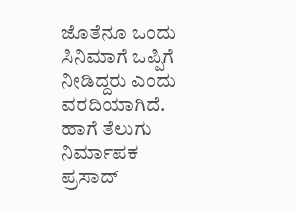ಜೊತೆನೂ ಒಂದು ಸಿನಿಮಾಗೆ ಒಪ್ಪಿಗೆ ನೀಡಿದ್ದರು ಎಂದು ವರದಿಯಾಗಿದೆ. ಹಾಗೆ ತೆಲುಗು ನಿರ್ಮಾಪಕ ಪ್ರಸಾದ್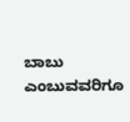ಬಾಬು ಎಂಬುವವರಿಗೂ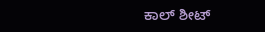ಕಾಲ್ ಶೀಟ್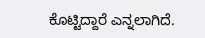ಕೊಟ್ಟಿದ್ದಾರೆ ಎನ್ನಲಾಗಿದೆ.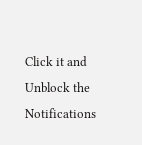Click it and Unblock the Notifications